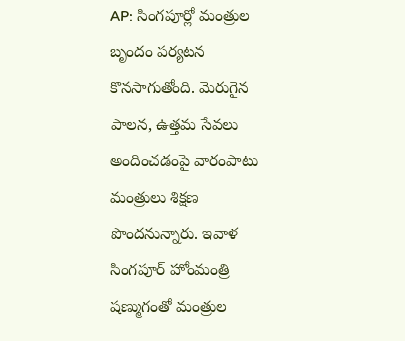AP: సింగపూర్లో మంత్రుల బృందం పర్యటన కొనసాగుతోంది. మెరుగైన పాలన, ఉత్తమ సేవలు అందించడంపై వారంపాటు మంత్రులు శిక్షణ పొందనున్నారు. ఇవాళ సింగపూర్ హోంమంత్రి షణ్ముగంతో మంత్రుల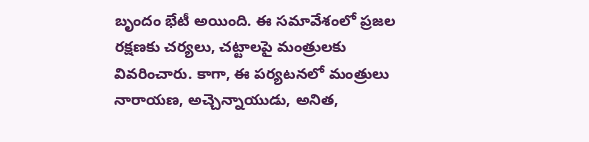బృందం భేటీ అయింది. ఈ సమావేశంలో ప్రజల రక్షణకు చర్యలు, చట్టాలపై మంత్రులకు వివరించారు. కాగా, ఈ పర్యటనలో మంత్రులు నారాయణ, అచ్చెన్నాయుడు, అనిత,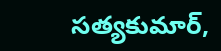సత్యకుమార్,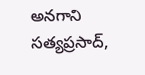అనగాని సత్యప్రసాద్,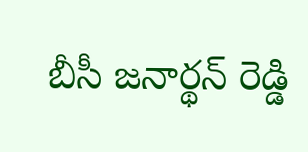బీసీ జనార్థన్ రెడ్డి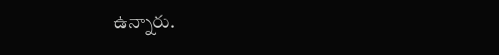ఉన్నారు.